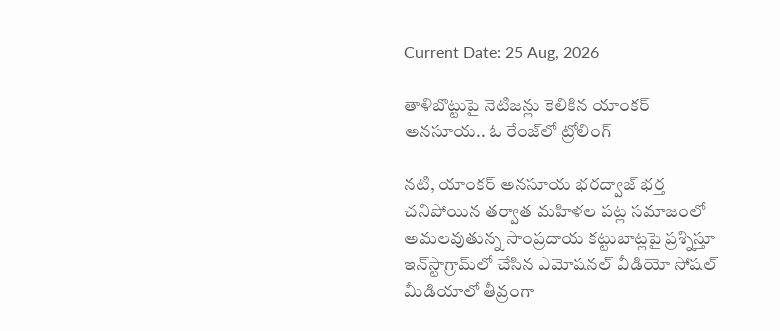Current Date: 25 Aug, 2026

తాళిబొట్టుపై నెటిజన్లు కెలికిన యాంకర్ అనసూయ.. ఓ రేంజ్‌లో ట్రోలింగ్

నటి, యాంకర్ అనసూయ భరద్వాజ్ భర్త చనిపోయిన తర్వాత మహిళల పట్ల సమాజంలో అమలవుతున్న సాంప్రదాయ కట్టుబాట్లపై ప్రశ్నిస్తూ ఇన్‌స్టాగ్రామ్‌లో చేసిన ఎమోషనల్ వీడియో సోషల్ మీడియాలో తీవ్రంగా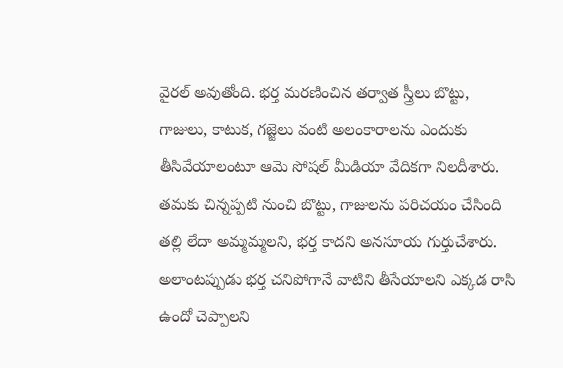వైరల్ అవుతోంది. భర్త మరణించిన తర్వాత స్త్రీలు బొట్టు, గాజులు, కాటుక, గజ్జెలు వంటి అలంకారాలను ఎందుకు తీసివేయాలంటూ ఆమె సోషల్ మీడియా వేదికగా నిలదీశారు. తమకు చిన్నప్పటి నుంచి బొట్టు, గాజులను పరిచయం చేసింది తల్లి లేదా అమ్మమ్మలని, భర్త కాదని అనసూయ గుర్తుచేశారు. అలాంటప్పుడు భర్త చనిపోగానే వాటిని తీసేయాలని ఎక్కడ రాసి ఉందో చెప్పాలని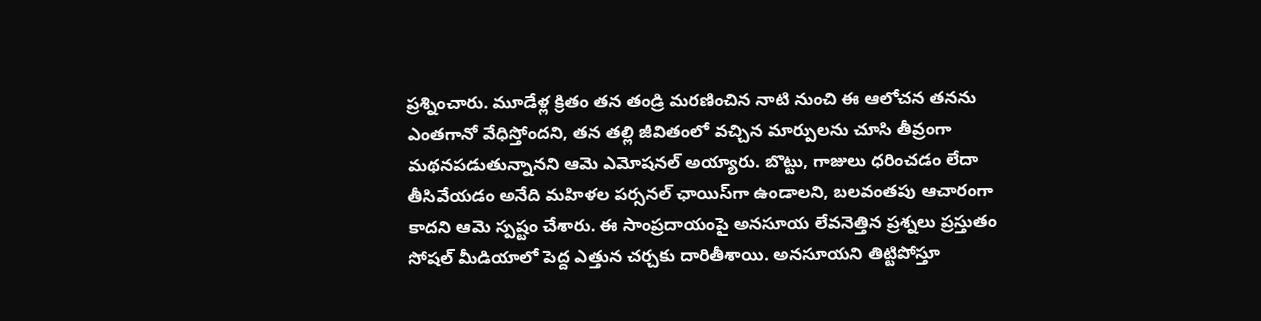ప్రశ్నించారు. మూడేళ్ల క్రితం తన తండ్రి మరణించిన నాటి నుంచి ఈ ఆలోచన తనను ఎంతగానో వేధిస్తోందని, తన తల్లి జీవితంలో వచ్చిన మార్పులను చూసి తీవ్రంగా మథనపడుతున్నానని ఆమె ఎమోషనల్ అయ్యారు. బొట్టు, గాజులు ధరించడం లేదా తీసివేయడం అనేది మహిళల పర్సనల్ ఛాయిస్‌గా ఉండాలని, బలవంతపు ఆచారంగా కాదని ఆమె స్పష్టం చేశారు. ఈ సాంప్రదాయంపై అనసూయ లేవనెత్తిన ప్రశ్నలు ప్రస్తుతం సోషల్ మీడియాలో పెద్ద ఎత్తున చర్చకు దారితీశాయి. అనసూయని తిట్టిపోస్తూ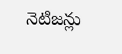నెటిజన్లు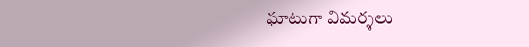ఘాటుగా విమర్శలు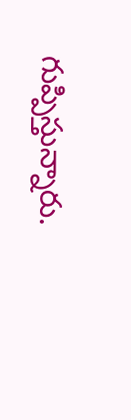గుప్పిస్తున్నారు.